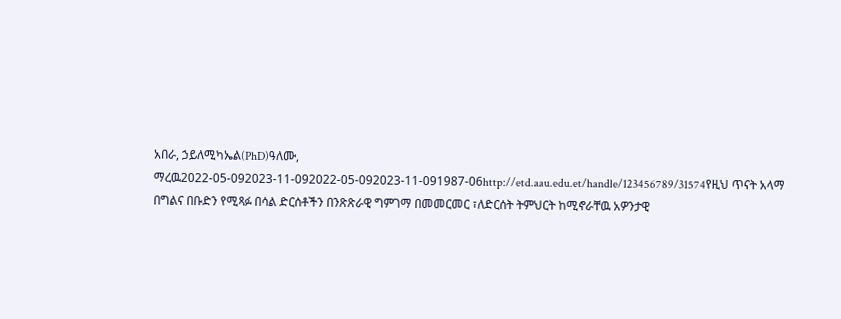አበራ, ኃይለሚካኤል(PhD)ዓለሙ, ማረዉ2022-05-092023-11-092022-05-092023-11-091987-06http://etd.aau.edu.et/handle/123456789/31574የዚህ ጥናት አላማ በግልና በቡድን የሚጻፉ በሳል ድርሰቶችን በንጽጽራዊ ግምገማ በመመርመር ፣ለድርሰት ትምህርት ከሚኖራቸዉ አዎንታዊ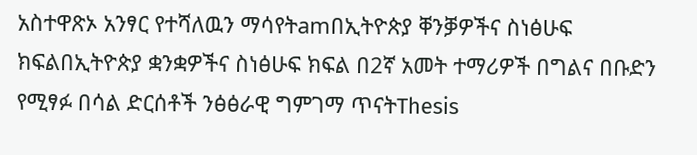አስተዋጽኦ አንፃር የተሻለዉን ማሳየትamበኢትዮጵያ ቐንቓዎችና ስነፅሁፍ ክፍልበኢትዮጵያ ቋንቋዎችና ስነፅሁፍ ክፍል በ2ኛ አመት ተማሪዎች በግልና በቡድን የሚፃፉ በሳል ድርሰቶች ንፅፅራዊ ግምገማ ጥናትThesis